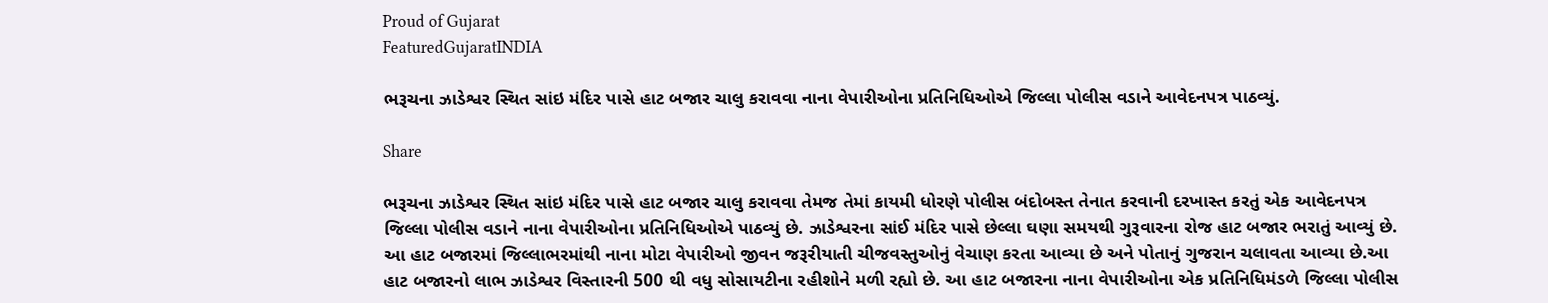Proud of Gujarat
FeaturedGujaratINDIA

ભરૂચના ઝાડેશ્વર સ્થિત સાંઇ મંદિર પાસે હાટ બજાર ચાલુ કરાવવા નાના વેપારીઓના પ્રતિનિધિઓએ જિલ્લા પોલીસ વડાને આવેદનપત્ર પાઠવ્યું.

Share

ભરૂચના ઝાડેશ્વર સ્થિત સાંઇ મંદિર પાસે હાટ બજાર ચાલુ કરાવવા તેમજ તેમાં કાયમી ધોરણે પોલીસ બંદોબસ્ત તેનાત કરવાની દરખાસ્ત કરતું એક આવેદનપત્ર જિલ્લા પોલીસ વડાને નાના વેપારીઓના પ્રતિનિધિઓએ પાઠવ્યું છે. ઝાડેશ્વરના સાંઈ મંદિર પાસે છેલ્લા ઘણા સમયથી ગુરૂવારના રોજ હાટ બજાર ભરાતું આવ્યું છે. આ હાટ બજારમાં જિલ્લાભરમાંથી નાના મોટા વેપારીઓ જીવન જરૂરીયાતી ચીજવસ્તુઓનું વેચાણ કરતા આવ્યા છે અને પોતાનું ગુજરાન ચલાવતા આવ્યા છે.આ હાટ બજારનો લાભ ઝાડેશ્વર વિસ્તારની 500 થી વધુ સોસાયટીના રહીશોને મળી રહ્યો છે. આ હાટ બજારના નાના વેપારીઓના એક પ્રતિનિધિમંડળે જિલ્લા પોલીસ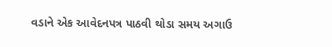વડાને એક આવેદનપત્ર પાઠવી થોડા સમય અગાઉ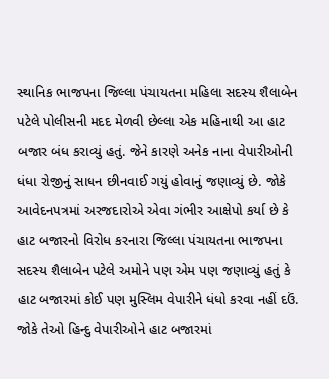સ્થાનિક ભાજપના જિલ્લા પંચાયતના મહિલા સદસ્ય શૈલાબેન પટેલે પોલીસની મદદ મેળવી છેલ્લા એક મહિનાથી આ હાટ બજાર બંધ કરાવ્યું હતું. જેને કારણે અનેક નાના વેપારીઓની ધંધા રોજીનું સાધન છીનવાઈ ગયું હોવાનું જણાવ્યું છે. જોકે આવેદનપત્રમાં અરજદારોએ એવા ગંભીર આક્ષેપો કર્યા છે કે હાટ બજારનો વિરોધ કરનારા જિલ્લા પંચાયતના ભાજપના સદસ્ય શૈલાબેન પટેલે અમોને પણ એમ પણ જણાવ્યું હતું કે હાટ બજારમાં કોઈ પણ મુસ્લિમ વેપારીને ધંધો કરવા નહીં દઉં. જોકે તેઓ હિન્દુ વેપારીઓને હાટ બજારમાં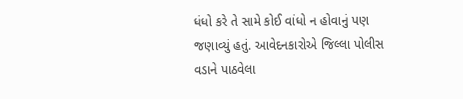ધંધો કરે તે સામે કોઈ વાંધો ન હોવાનું પણ જણાવ્યું હતું. આવેદનકારોએ જિલ્લા પોલીસ વડાને પાઠવેલા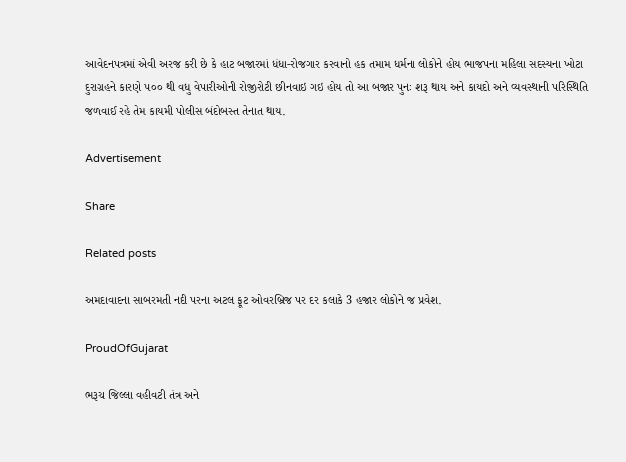આવેદનપત્રમાં એવી અરજ કરી છે કે હાટ બજારમાં ધંધા-રોજગાર કરવાનો હક તમામ ધર્મના લોકોને હોય ભાજપના મહિલા સદસ્યના ખોટા દુરાગ્રહને કારણે ૫૦૦ થી વધુ વેપારીઓની રોજીરોટી છીનવાઇ ગઇ હોય તો આ બજાર પુનઃ શરૂ થાય અને કાયદો અને વ્યવસ્થાની પરિસ્થિતિ જળવાઈ રહે તેમ કાયમી પોલીસ બંદોબસ્ત તેનાત થાય.

Advertisement

Share

Related posts

અમદાવાદના સાબરમતી નદી પરના અટલ ફૂટ ઓવરબ્રિજ પર દર કલાકે 3 હજાર લોકોને જ પ્રવેશ.

ProudOfGujarat

ભરૂચ જિલ્લા વહીવટી તંત્ર અને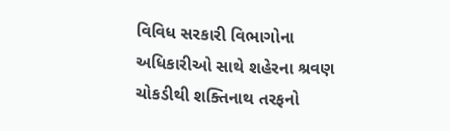વિવિધ સરકારી વિભાગોના અધિકારીઓ સાથે શહેરના શ્રવણ ચોકડીથી શક્તિનાથ તરફનો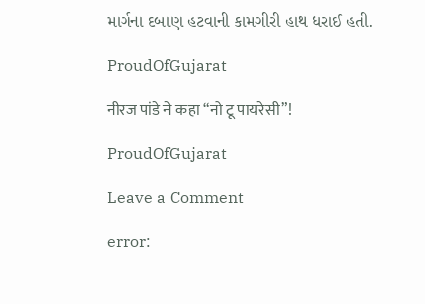માર્ગના દબાણ હટવાની કામગીરી હાથ ધરાઈ હતી.

ProudOfGujarat

नीरज पांडे ने कहा “नो टू पायरेसी”!

ProudOfGujarat

Leave a Comment

error: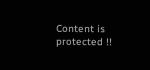Content is protected !!